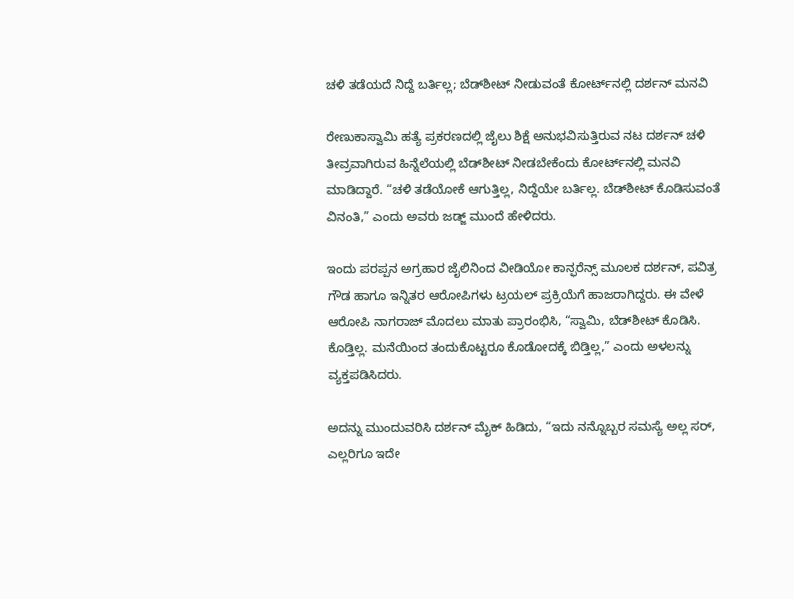ಚಳಿ ತಡೆಯದೆ ನಿದ್ದೆ ಬರ್ತಿಲ್ಲ; ಬೆಡ್‌ಶೀಟ್ ನೀಡುವಂತೆ ಕೋರ್ಟ್‌ನಲ್ಲಿ ದರ್ಶನ್ ಮನವಿ

ರೇಣುಕಾಸ್ವಾಮಿ ಹತ್ಯೆ ಪ್ರಕರಣದಲ್ಲಿ ಜೈಲು ಶಿಕ್ಷೆ ಅನುಭವಿಸುತ್ತಿರುವ ನಟ ದರ್ಶನ್ ಚಳಿ ತೀವ್ರವಾಗಿರುವ ಹಿನ್ನೆಲೆಯಲ್ಲಿ ಬೆಡ್‌ಶೀಟ್ ನೀಡಬೇಕೆಂದು ಕೋರ್ಟ್‌ನಲ್ಲಿ ಮನವಿ ಮಾಡಿದ್ದಾರೆ. “ಚಳಿ ತಡೆಯೋಕೆ ಆಗುತ್ತಿಲ್ಲ, ನಿದ್ದೆಯೇ ಬರ್ತಿಲ್ಲ. ಬೆಡ್‌ಶೀಟ್ ಕೊಡಿಸುವಂತೆ ವಿನಂತಿ,” ಎಂದು ಅವರು ಜಡ್ಜ್ ಮುಂದೆ ಹೇಳಿದರು.

ಇಂದು ಪರಪ್ಪನ ಅಗ್ರಹಾರ ಜೈಲಿನಿಂದ ವೀಡಿಯೋ ಕಾನ್ಫರೆನ್ಸ್ ಮೂಲಕ ದರ್ಶನ್, ಪವಿತ್ರ ಗೌಡ ಹಾಗೂ ಇನ್ನಿತರ ಆರೋಪಿಗಳು ಟ್ರಯಲ್ ಪ್ರಕ್ರಿಯೆಗೆ ಹಾಜರಾಗಿದ್ದರು. ಈ ವೇಳೆ ಆರೋಪಿ ನಾಗರಾಜ್ ಮೊದಲು ಮಾತು ಪ್ರಾರಂಭಿಸಿ, “ಸ್ವಾಮಿ, ಬೆಡ್‌ಶೀಟ್ ಕೊಡಿಸಿ. ಕೊಡ್ತಿಲ್ಲ. ಮನೆಯಿಂದ ತಂದುಕೊಟ್ಟರೂ ಕೊಡೋದಕ್ಕೆ ಬಿಡ್ತಿಲ್ಲ,” ಎಂದು ಅಳಲನ್ನು ವ್ಯಕ್ತಪಡಿಸಿದರು.

ಅದನ್ನು ಮುಂದುವರಿಸಿ ದರ್ಶನ್ ಮೈಕ್ ಹಿಡಿದು, “ಇದು ನನ್ನೊಬ್ಬರ ಸಮಸ್ಯೆ ಅಲ್ಲ ಸರ್, ಎಲ್ಲರಿಗೂ ಇದೇ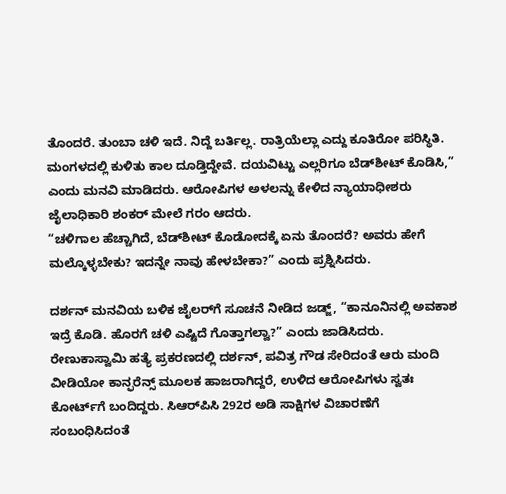ತೊಂದರೆ. ತುಂಬಾ ಚಳಿ ಇದೆ. ನಿದ್ದೆ ಬರ್ತಿಲ್ಲ. ರಾತ್ರಿಯೆಲ್ಲಾ ಎದ್ದು ಕೂತಿರೋ ಪರಿಸ್ಥಿತಿ. ಮಂಗಳದಲ್ಲಿ ಕುಳಿತು ಕಾಲ ದೂಡ್ತಿದ್ದೇವೆ. ದಯವಿಟ್ಟು ಎಲ್ಲರಿಗೂ ಬೆಡ್‌ಶೀಟ್ ಕೊಡಿಸಿ,” ಎಂದು ಮನವಿ ಮಾಡಿದರು. ಆರೋಪಿಗಳ ಅಳಲನ್ನು ಕೇಳಿದ ನ್ಯಾಯಾಧೀಶರು ಜೈಲಾಧಿಕಾರಿ ಶಂಕರ್ ಮೇಲೆ ಗರಂ ಆದರು.
“ಚಳಿಗಾಲ ಹೆಚ್ಚಾಗಿದೆ, ಬೆಡ್‌ಶೀಟ್ ಕೊಡೋದಕ್ಕೆ ಏನು ತೊಂದರೆ? ಅವರು ಹೇಗೆ ಮಲ್ಕೊಳ್ಳಬೇಕು? ಇದನ್ನೇ ನಾವು ಹೇಳಬೇಕಾ?” ಎಂದು ಪ್ರಶ್ನಿಸಿದರು.

ದರ್ಶನ್ ಮನವಿಯ ಬಳಿಕ ಜೈಲರ್‌ಗೆ ಸೂಚನೆ ನೀಡಿದ ಜಡ್ಜ್, “ಕಾನೂನಿನಲ್ಲಿ ಅವಕಾಶ ಇದ್ರೆ ಕೊಡಿ. ಹೊರಗೆ ಚಳಿ ಎಷ್ಟಿದೆ ಗೊತ್ತಾಗಲ್ವಾ?” ಎಂದು ಜಾಡಿಸಿದರು. ರೇಣುಕಾಸ್ವಾಮಿ ಹತ್ಯೆ ಪ್ರಕರಣದಲ್ಲಿ ದರ್ಶನ್, ಪವಿತ್ರ ಗೌಡ ಸೇರಿದಂತೆ ಆರು ಮಂದಿ ವೀಡಿಯೋ ಕಾನ್ಫರೆನ್ಸ್ ಮೂಲಕ ಹಾಜರಾಗಿದ್ದರೆ, ಉಳಿದ ಆರೋಪಿಗಳು ಸ್ವತಃ ಕೋರ್ಟ್‌ಗೆ ಬಂದಿದ್ದರು. ಸಿಆರ್‌ಪಿಸಿ 292ರ ಅಡಿ ಸಾಕ್ಷಿಗಳ ವಿಚಾರಣೆಗೆ ಸಂಬಂಧಿಸಿದಂತೆ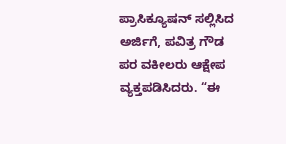ಪ್ರಾಸಿಕ್ಯೂಷನ್ ಸಲ್ಲಿಸಿದ ಅರ್ಜಿಗೆ, ಪವಿತ್ರ ಗೌಡ ಪರ ವಕೀಲರು ಆಕ್ಷೇಪ ವ್ಯಕ್ತಪಡಿಸಿದರು. “ಈ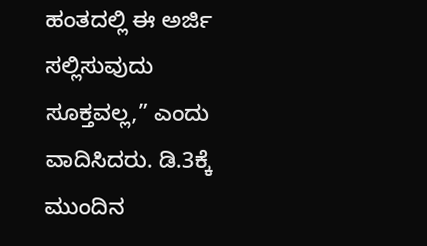ಹಂತದಲ್ಲಿ ಈ ಅರ್ಜಿ ಸಲ್ಲಿಸುವುದು ಸೂಕ್ತವಲ್ಲ,” ಎಂದು ವಾದಿಸಿದರು. ಡಿ.3ಕ್ಕೆ ಮುಂದಿನ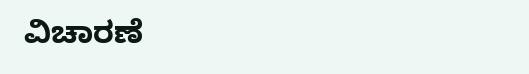ವಿಚಾರಣೆ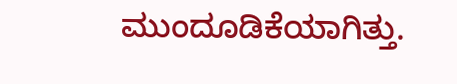ಮುಂದೂಡಿಕೆಯಾಗಿತ್ತು.